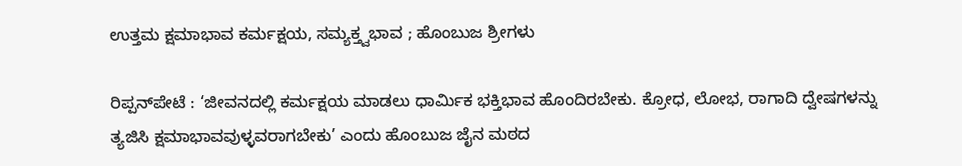ಉತ್ತಮ ಕ್ಷಮಾಭಾವ ಕರ್ಮಕ್ಷಯ, ಸಮ್ಯಕ್ತ್ವಭಾವ ; ಹೊಂಬುಜ ಶ್ರೀಗಳು

ರಿಪ್ಪನ್‌ಪೇಟೆ : ‘ಜೀವನದಲ್ಲಿ ಕರ್ಮಕ್ಷಯ ಮಾಡಲು ಧಾರ್ಮಿಕ ಭಕ್ತಿಭಾವ ಹೊಂದಿರಬೇಕು. ಕ್ರೋಧ, ಲೋಭ, ರಾಗಾದಿ ದ್ವೇಷಗಳನ್ನು ತ್ಯಜಿಸಿ ಕ್ಷಮಾಭಾವವುಳ್ಳವರಾಗಬೇಕು’ ಎಂದು ಹೊಂಬುಜ ಜೈನ ಮಠದ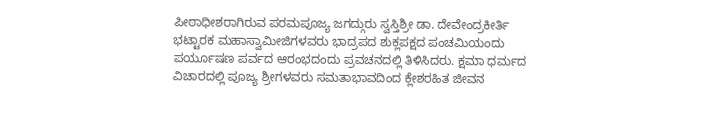ಪೀಠಾಧೀಶರಾಗಿರುವ ಪರಮಪೂಜ್ಯ ಜಗದ್ಗುರು ಸ್ವಸ್ತಿಶ್ರೀ ಡಾ. ದೇವೇಂದ್ರಕೀರ್ತಿ ಭಟ್ಟಾರಕ ಮಹಾಸ್ವಾಮೀಜಿಗಳವರು ಭಾದ್ರಪದ ಶುಕ್ಲಪಕ್ಷದ ಪಂಚಮಿಯಂದು ಪರ್ಯೂಷಣ ಪರ್ವದ ಆರಂಭದಂದು ಪ್ರವಚನದಲ್ಲಿ ತಿಳಿಸಿದರು. ಕ್ಷಮಾ ಧರ್ಮದ ವಿಚಾರದಲ್ಲಿ ಪೂಜ್ಯ ಶ್ರೀಗಳವರು ಸಮತಾಭಾವದಿಂದ ಕ್ಲೇಶರಹಿತ ಜೀವನ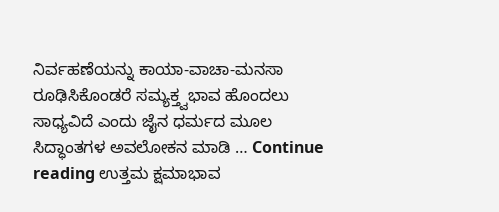ನಿರ್ವಹಣೆಯನ್ನು ಕಾಯಾ-ವಾಚಾ-ಮನಸಾ ರೂಢಿಸಿಕೊಂಡರೆ ಸಮ್ಯಕ್ತ್ವಭಾವ ಹೊಂದಲು ಸಾಧ್ಯವಿದೆ ಎಂದು ಜೈನ ಧರ್ಮದ ಮೂಲ ಸಿದ್ಧಾಂತಗಳ ಅವಲೋಕನ ಮಾಡಿ … Continue reading ಉತ್ತಮ ಕ್ಷಮಾಭಾವ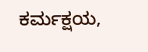ಕರ್ಮಕ್ಷಯ,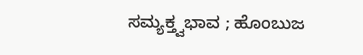ಸಮ್ಯಕ್ತ್ವಭಾವ ; ಹೊಂಬುಜ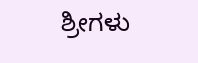ಶ್ರೀಗಳು